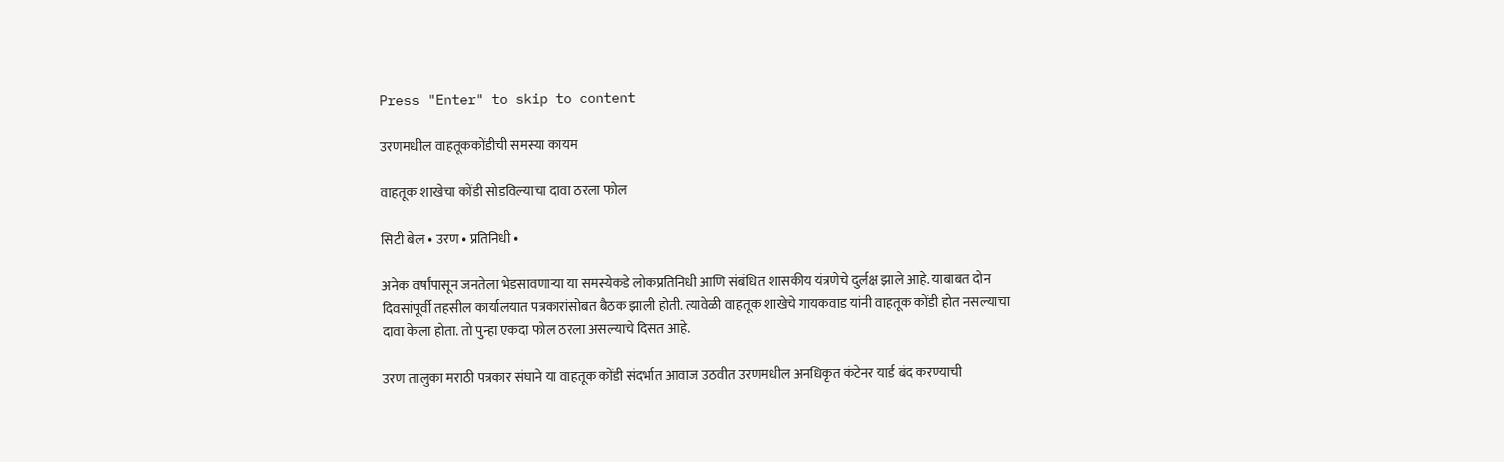Press "Enter" to skip to content

उरणमधील वाहतूककोंडीची समस्या कायम

वाहतूक शाखेचा कोंडी सोडविल्याचा दावा ठरला फोल

सिटी बेल • उरण • प्रतिनिधी •

अनेक वर्षांपासून जनतेला भेडसावणाऱ्या या समस्येकडे लोकप्रतिनिधी आणि संबंधित शासकीय यंत्रणेचे दुर्लक्ष झाले आहे. याबाबत दोन दिवसांपूर्वी तहसील कार्यालयात पत्रकारांसोबत बैठक झाली होती. त्यावेळी वाहतूक शाखेचे गायकवाड यांनी वाहतूक कोंडी होत नसल्याचा दावा केला होता. तो पुन्हा एकदा फोल ठरला असल्याचे दिसत आहे.

उरण तालुका मराठी पत्रकार संघाने या वाहतूक कोंडी संदर्भात आवाज उठवीत उरणमधील अनधिकृत कंटेनर यार्ड बंद करण्याची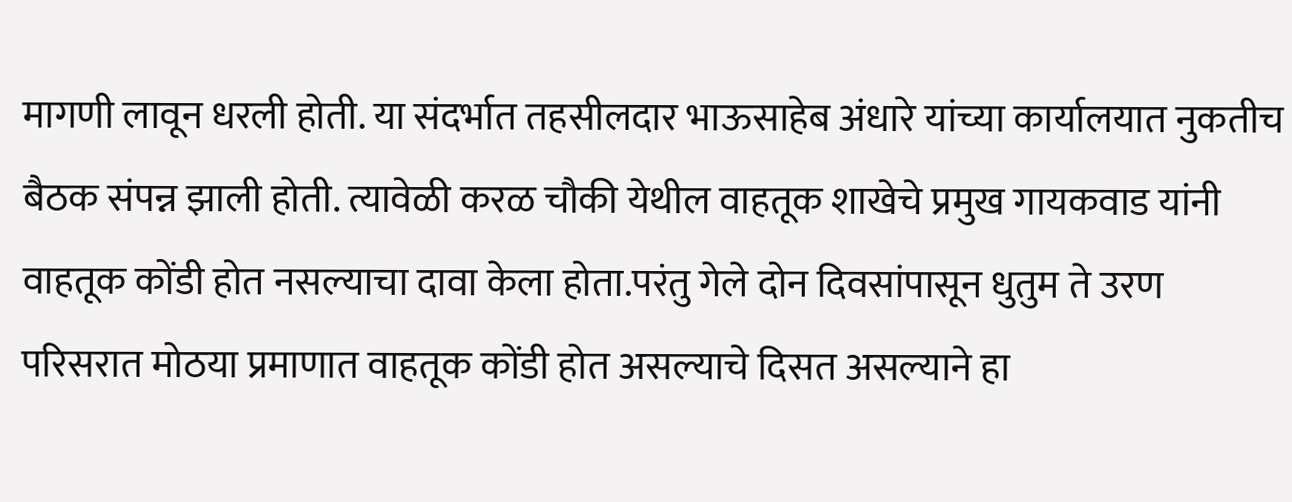मागणी लावून धरली होती. या संदर्भात तहसीलदार भाऊसाहेब अंधारे यांच्या कार्यालयात नुकतीच बैठक संपन्न झाली होती. त्यावेळी करळ चौकी येथील वाहतूक शाखेचे प्रमुख गायकवाड यांनी वाहतूक कोंडी होत नसल्याचा दावा केला होता.परंतु गेले दोन दिवसांपासून धुतुम ते उरण परिसरात मोठया प्रमाणात वाहतूक कोंडी होत असल्याचे दिसत असल्याने हा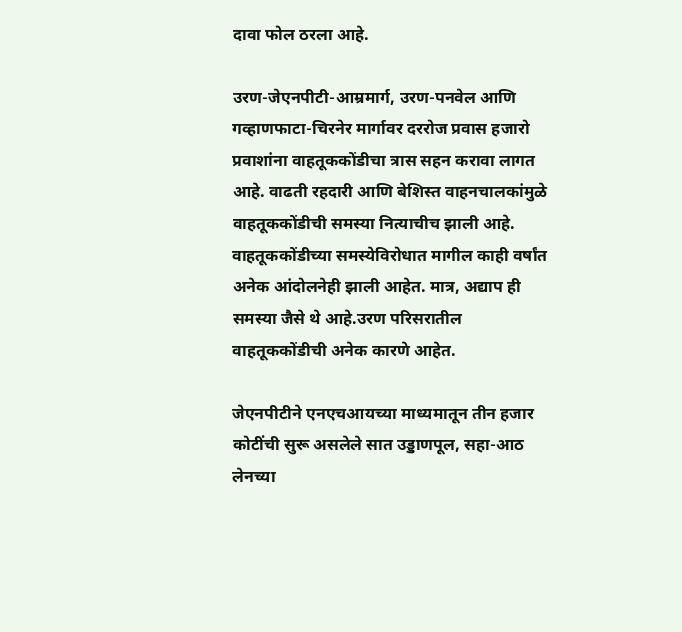दावा फोल ठरला आहे.

उरण-जेएनपीटी-आम्रमार्ग, उरण-पनवेल आणि गव्हाणफाटा-चिरनेर मार्गावर दररोज प्रवास हजारो प्रवाशांना वाहतूककोंडीचा त्रास सहन करावा लागत आहे. वाढती रहदारी आणि बेशिस्त वाहनचालकांमुळे वाहतूककोंडीची समस्या नित्याचीच झाली आहे. वाहतूककोंडीच्या समस्येविरोधात मागील काही वर्षांत अनेक आंदोलनेही झाली आहेत. मात्र, अद्याप ही समस्या जैसे थे आहे.उरण परिसरातील वाहतूककोंडीची अनेक कारणे आहेत.

जेएनपीटीने एनएचआयच्या माध्यमातून तीन हजार कोटींची सुरू असलेले सात उड्डाणपूल, सहा-आठ लेनच्या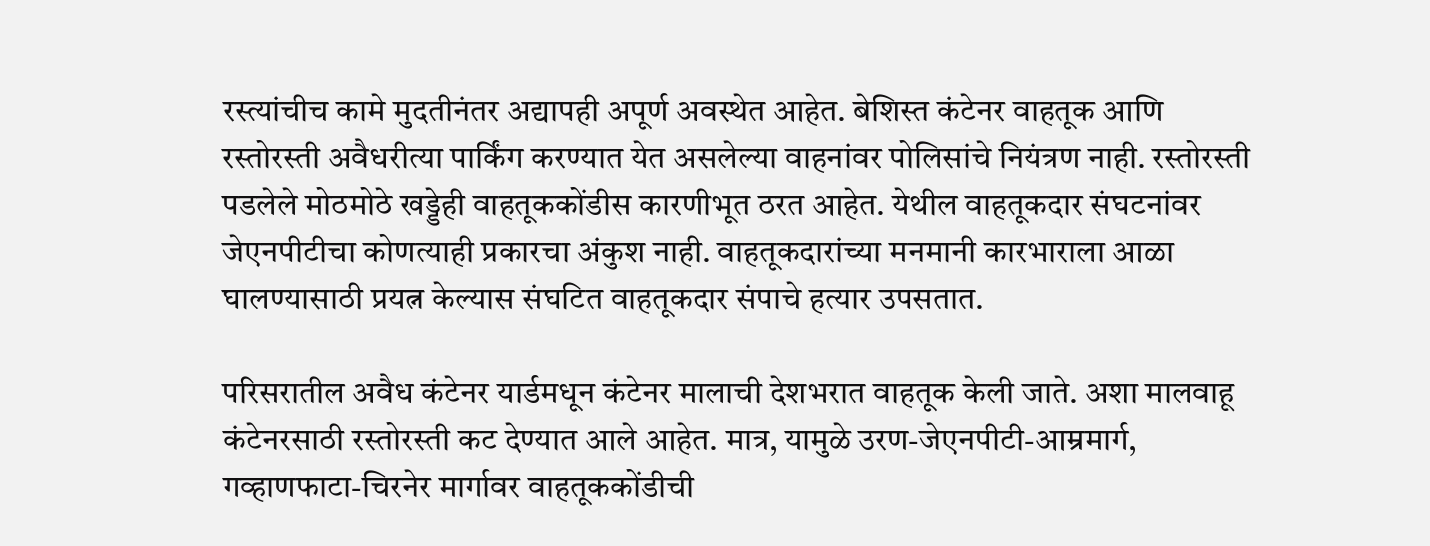रस्त्यांचीच कामे मुदतीनंतर अद्यापही अपूर्ण अवस्थेत आहेत. बेशिस्त कंटेनर वाहतूक आणि रस्तोरस्ती अवैधरीत्या पार्किंग करण्यात येत असलेल्या वाहनांवर पोलिसांचे नियंत्रण नाही. रस्तोरस्ती पडलेले मोठमोठे खड्डेही वाहतूककोंडीस कारणीभूत ठरत आहेत. येथील वाहतूकदार संघटनांवर जेएनपीटीचा कोणत्याही प्रकारचा अंकुश नाही. वाहतूकदारांच्या मनमानी कारभाराला आळा घालण्यासाठी प्रयत्न केल्यास संघटित वाहतूकदार संपाचे हत्यार उपसतात.

परिसरातील अवैध कंटेनर यार्डमधून कंटेनर मालाची देशभरात वाहतूक केली जाते. अशा मालवाहू कंटेनरसाठी रस्तोरस्ती कट देण्यात आले आहेत. मात्र, यामुळे उरण-जेएनपीटी-आम्रमार्ग, गव्हाणफाटा-चिरनेर मार्गावर वाहतूककोंडीची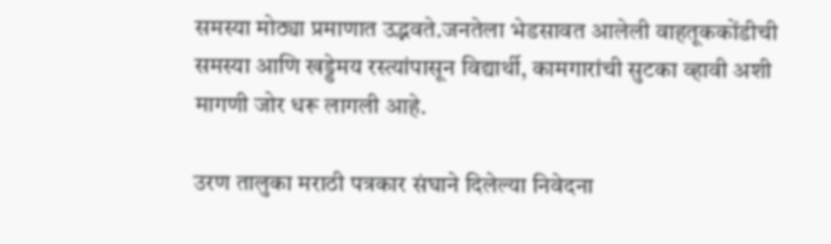समस्या मोठ्या प्रमाणात उद्भवते.जनतेला भेडसावत आलेली वाहतूककोंडीची समस्या आणि खड्डेमय रस्त्यांपासून विद्यार्थी, कामगारांची सुटका व्हावी अशी मागणी जोर धरू लागली आहे.

उरण तालुका मराठी पत्रकार संघाने दिलेल्या निवेदना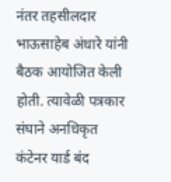नंतर तहसीलदार भाऊसाहेब अंधारे यांनी बैठक आयोजित केली होती. त्यावेळी पत्रकार संघाने अनधिकृत कंटेनर यार्ड बंद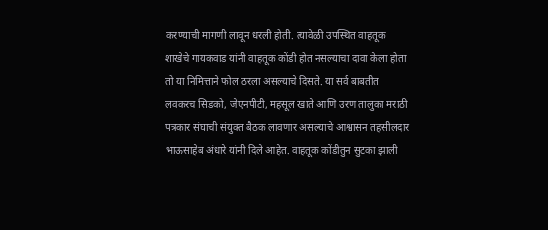करण्याची मागणी लावून धरली होती. त्यावेळी उपस्थित वाहतूक शाखेचे गायकवाड यांनी वाहतूक कोंडी होत नसल्याचा दावा केला होता तो या निमित्ताने फोल ठरला असल्याचे दिसते. या सर्व बाबतीत लवकरच सिडको, जेएनपीटी, महसूल खाते आणि उरण तालुका मराठी पत्रकार संघाची संयुक्त बैठक लावणार असल्याचे आश्वासन तहसीलदार भाऊसाहेब अंधारे यांनी दिले आहेत. वाहतूक कोंडीतुन सुटका झाली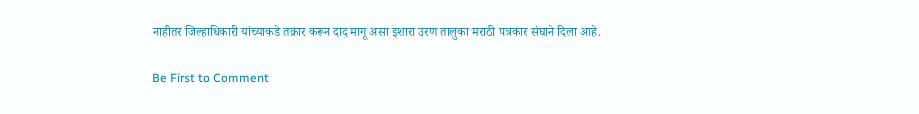नाहीतर जिल्हाधिकारी यांच्याकडे तक्रार करून दाद मागू असा इशारा उरण तालुका मराठी पत्रकार संघाने दिला आहे.

Be First to Comment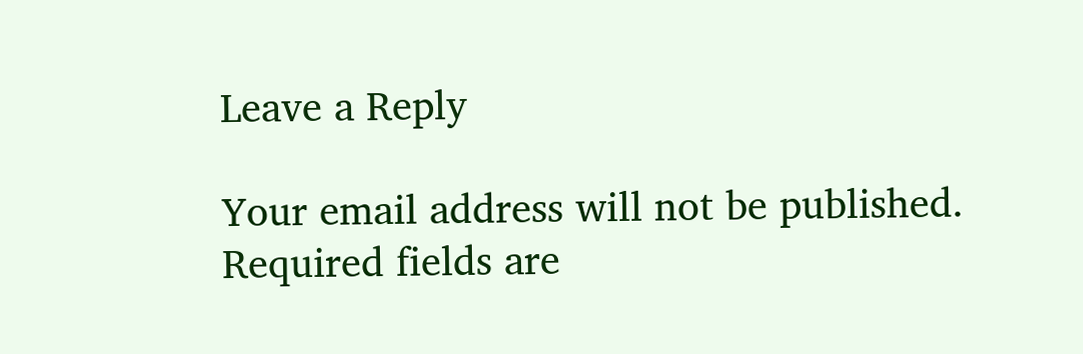Leave a Reply

Your email address will not be published. Required fields are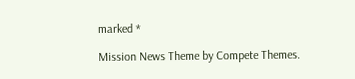marked *

Mission News Theme by Compete Themes.